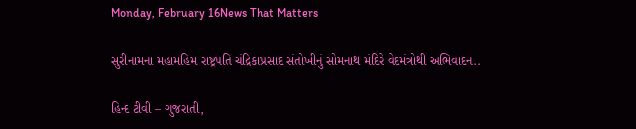Monday, February 16News That Matters

સુરીનામના મહામહિમ રાષ્ટ્રપતિ ચંદ્રિકાપ્રસાદ સંતોખીનું સોમનાથ મંદિરે વેદમંત્રોથી અભિવાદન..

હિન્દ ટીવી – ગુજરાતી,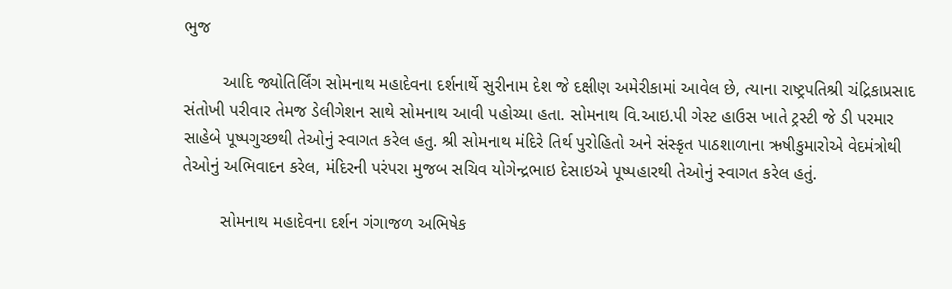ભુજ

        આદિ જ્યોતિર્લિંગ સોમનાથ મહાદેવના દર્શનાર્થે સુરીનામ દેશ જે દક્ષીણ અમેરીકામાં આવેલ છે, ત્યાના રાષ્ટ્રપતિશ્રી ચંદ્રિકાપ્રસાદ સંતોખી પરીવાર તેમજ ડેલીગેશન સાથે સોમનાથ આવી પહોચ્યા હતા. સોમનાથ વિ.આઇ.પી ગેસ્ટ હાઉસ ખાતે ટ્રસ્ટી જે ડી પરમાર સાહેબે પૂષ્પગુચ્છથી તેઓનું સ્વાગત કરેલ હતુ. શ્રી સોમનાથ મંદિરે તિર્થ પુરોહિતો અને સંસ્કૃત પાઠશાળાના ઋષીકુમારોએ વેદમંત્રોથી તેઓનું અભિવાદન કરેલ, મંદિરની પરંપરા મુજબ સચિવ યોગેન્દ્રભાઇ દેસાઇએ પૂષ્પહારથી તેઓનું સ્વાગત કરેલ હતું.

        સોમનાથ મહાદેવના દર્શન ગંગાજળ અભિષેક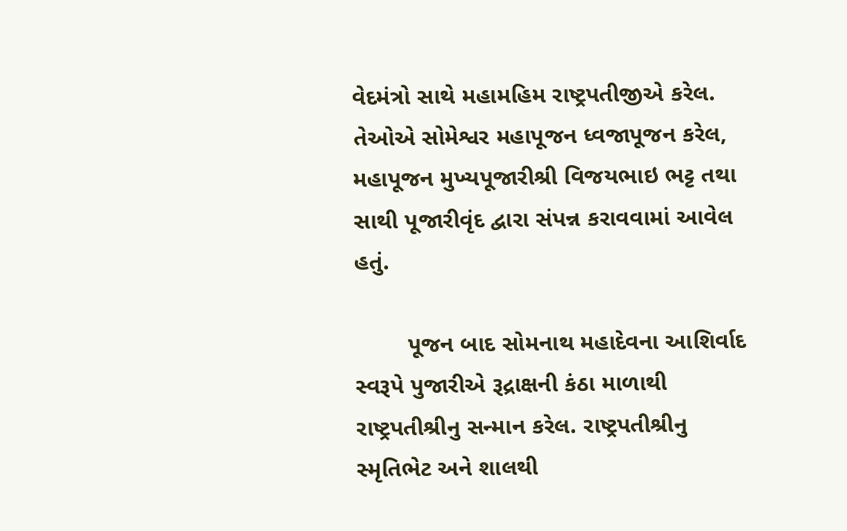વેદમંત્રો સાથે મહામહિમ રાષ્ટ્રપતીજીએ કરેલ. તેઓએ સોમેશ્વર મહાપૂજન ધ્વજાપૂજન કરેલ, મહાપૂજન મુખ્યપૂજારીશ્રી વિજયભાઇ ભટ્ટ તથા સાથી પૂજારીવૃંદ દ્વારા સંપન્ન કરાવવામાં આવેલ હતું.

        પૂજન બાદ સોમનાથ મહાદેવના આશિર્વાદ સ્વરૂપે પુજારીએ રૂદ્રાક્ષની કંઠા માળાથી રાષ્ટ્રપતીશ્રીનુ સન્માન કરેલ. રાષ્ટ્રપતીશ્રીનુ સ્મૃતિભેટ અને શાલથી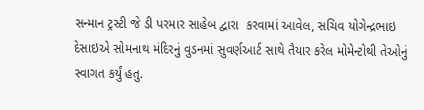સન્માન ટ્રસ્ટી જે ડી પરમાર સાહેબ દ્વારા  કરવામાં આવેલ, સચિવ યોગેન્દ્રભાઇ દેસાઇએ સોમનાથ મંદિરનું વુડનમાં સુવર્ણઆર્ટ સાથે તૈયાર કરેલ મોમેન્ટોથી તેઓનું સ્વાગત કર્યું હતુ.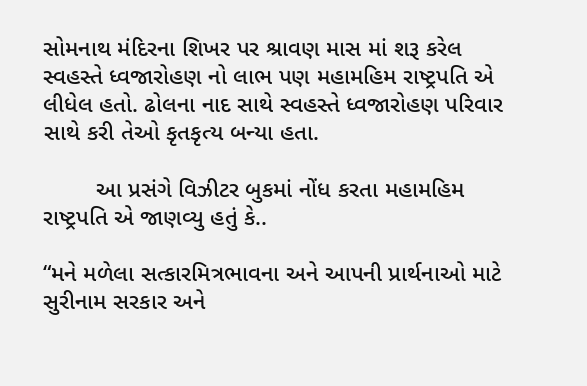સોમનાથ મંદિરના શિખર પર શ્રાવણ માસ માં શરૂ કરેલ સ્વહસ્તે ધ્વજારોહણ નો લાભ પણ મહામહિમ રાષ્ટ્રપતિ એ લીધેલ હતો. ઢોલના નાદ સાથે સ્વહસ્તે ધ્વજારોહણ પરિવાર સાથે કરી તેઓ કૃતકૃત્ય બન્યા હતા.

        આ પ્રસંગે વિઝીટર બુકમાં નોંધ કરતા મહામહિમ રાષ્ટ્રપતિ એ જાણવ્યુ હતું કે..

“મને મળેલા સત્કારમિત્રભાવના અને આપની પ્રાર્થનાઓ માટે સુરીનામ સરકાર અને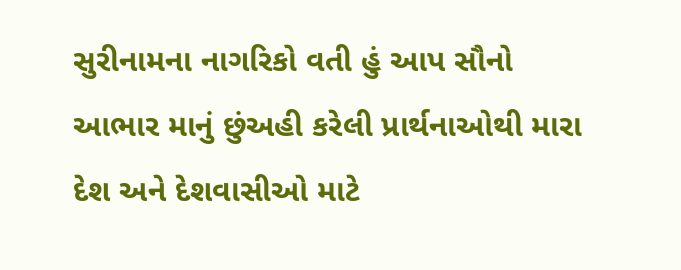સુરીનામના નાગરિકો વતી હું આપ સૌનો આભાર માનું છુંઅહી કરેલી પ્રાર્થનાઓથી મારા દેશ અને દેશવાસીઓ માટે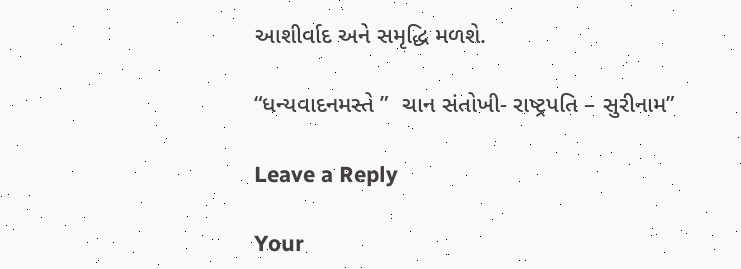આશીર્વાદ અને સમૃદ્ધિ મળશે.

“ધન્યવાદનમસ્તે ”  ચાન સંતોખી- રાષ્ટ્રપતિ – સુરીનામ”

Leave a Reply

Your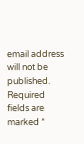email address will not be published. Required fields are marked *